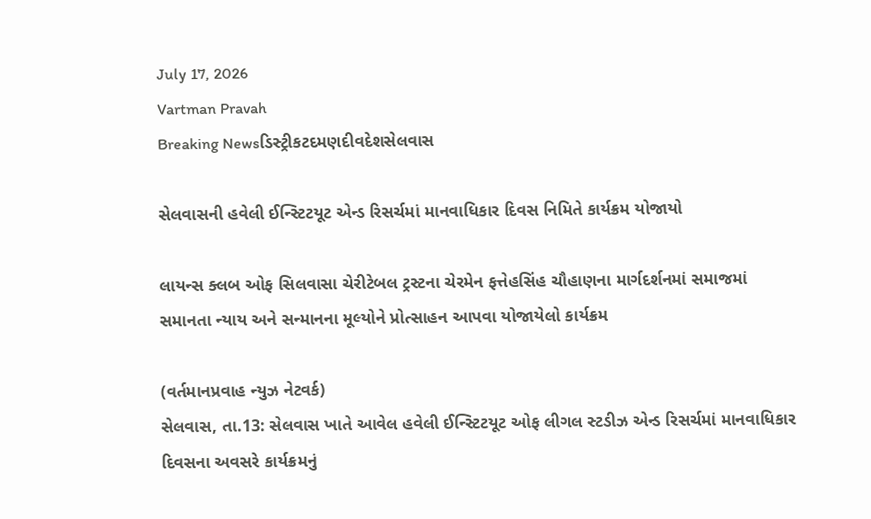July 17, 2026
Vartman Pravah
Breaking Newsડિસ્ટ્રીકટદમણદીવદેશસેલવાસ

સેલવાસની હવેલી ઈન્‍સ્‍ટિટયૂટ એન્‍ડ રિસર્ચમાં માનવાધિકાર દિવસ નિમિતે કાર્યક્રમ યોજાયો

લાયન્‍સ ક્‍લબ ઓફ સિલવાસા ચેરીટેબલ ટ્રસ્‍ટના ચેરમેન ફત્તેહસિંહ ચૌહાણના માર્ગદર્શનમાં સમાજમાં સમાનતા ન્‍યાય અને સન્‍માનના મૂલ્‍યોને પ્રોત્‍સાહન આપવા યોજાયેલો કાર્યક્રમ

(વર્તમાનપ્રવાહ ન્‍યુઝ નેટવર્ક)
સેલવાસ, તા.13: સેલવાસ ખાતે આવેલ હવેલી ઈન્‍સ્‍ટિટયૂટ ઓફ લીગલ સ્‍ટડીઝ એન્‍ડ રિસર્ચમાં માનવાધિકાર દિવસના અવસરે કાર્યક્રમનું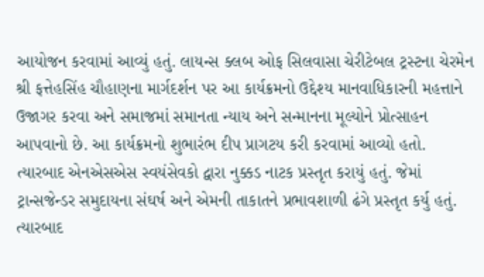આયોજન કરવામાં આવ્‍યું હતું. લાયન્‍સ ક્‍લબ ઓફ સિલવાસા ચેરીટેબલ ટ્રસ્‍ટના ચેરમેન શ્રી ફત્તેહસિંહ ચૌહાણના માર્ગદર્શન પર આ કાર્યક્રમનો ઉદ્દેશ્‍ય માનવાધિકારની મહત્તાને ઉજાગર કરવા અને સમાજમાં સમાનતા ન્‍યાય અને સન્‍માનના મૂલ્‍યોને પ્રોત્‍સાહન આપવાનો છે. આ કાર્યક્રમનો શુભારંભ દીપ પ્રાગટય કરી કરવામાં આવ્‍યો હતો.
ત્‍યારબાદ એનએસએસ સ્‍વયંસેવકો દ્વારા નુક્કડ નાટક પ્રસ્‍તૃત કરાયું હતું. જેમાં ટ્રાન્‍સજેન્‍ડર સમુદાયના સંઘર્ષ અને એમની તાકાતને પ્રભાવશાળી ઢંગે પ્રસ્‍તૃત કર્યુ હતું. ત્‍યારબાદ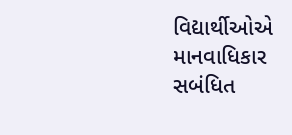વિદ્યાર્થીઓએ માનવાધિકાર સબંધિત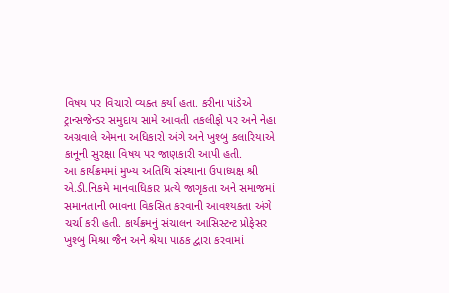વિષય પર વિચારો વ્‍યક્‍ત કર્યા હતા. કરીના પાંડેએ ટ્રાન્‍સજેન્‍ડર સમુદાય સામે આવતી તકલીફો પર અને નેહા અગ્રવાલે એમના અધિકારો અંગે અને ખુશ્‍બુ કલારિયાએ કાનૂની સુરક્ષા વિષય પર જાણકારી આપી હતી.
આ કાર્યક્રમમાં મુખ્‍ય અતિથિ સંસ્‍થાના ઉપાધ્‍યક્ષ શ્રી એ.ડી.નિકમે માનવાધિકાર પ્રત્‍યે જાગૃકતા અને સમાજમાં સમાનતાની ભાવના વિકસિત કરવાની આવશ્‍યકતા અંગે ચર્ચા કરી હતી. કાર્યક્રમનું સંચાલન આસિસ્‍ટન્‍ટ પ્રોફેસર ખુશ્‍બુ મિશ્રા જૈન અને શ્રેયા પાઠક દ્વારા કરવામાં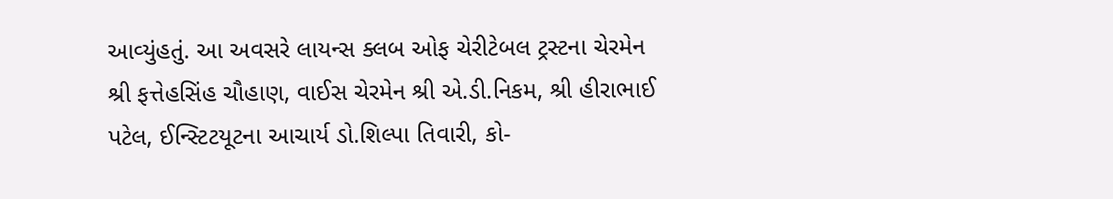આવ્‍યુંહતું. આ અવસરે લાયન્‍સ ક્‍લબ ઓફ ચેરીટેબલ ટ્રસ્‍ટના ચેરમેન શ્રી ફત્તેહસિંહ ચૌહાણ, વાઈસ ચેરમેન શ્રી એ.ડી.નિકમ, શ્રી હીરાભાઈ પટેલ, ઈન્‍સ્‍ટિટયૂટના આચાર્ય ડો.શિલ્‍પા તિવારી, કો-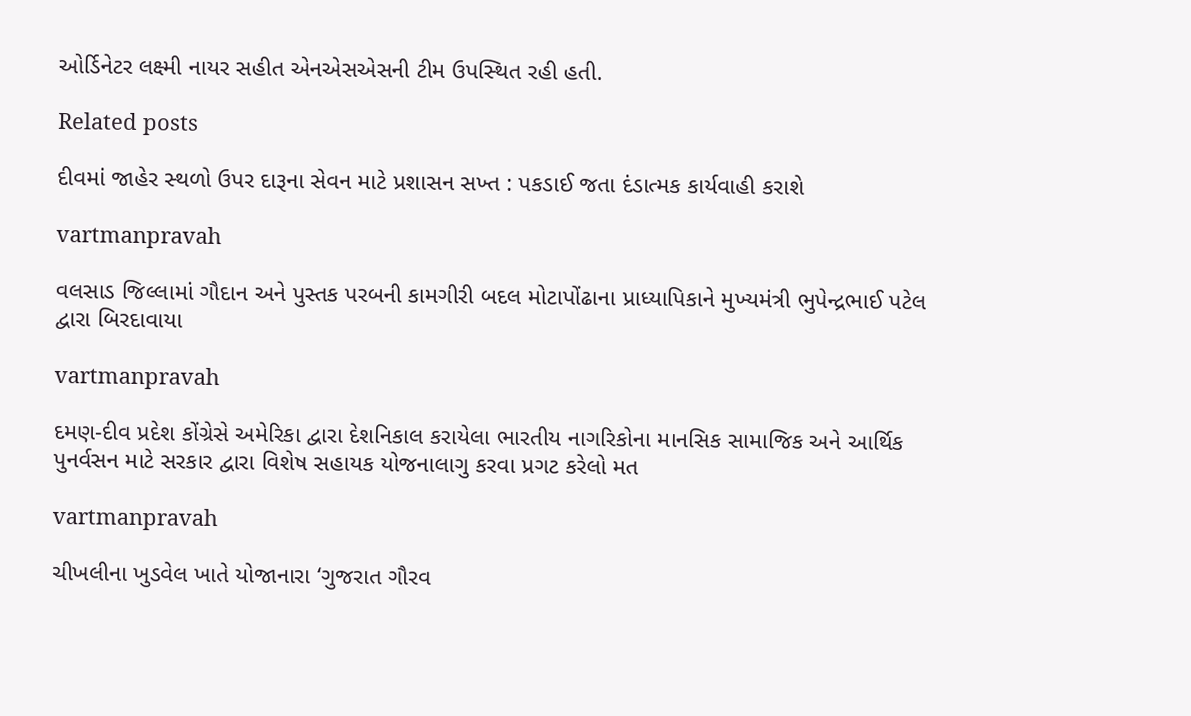ઓર્ડિનેટર લક્ષ્મી નાયર સહીત એનએસએસની ટીમ ઉપસ્‍થિત રહી હતી.

Related posts

દીવમાં જાહેર સ્‍થળો ઉપર દારૂના સેવન માટે પ્રશાસન સખ્‍ત : પકડાઈ જતા દંડાત્‍મક કાર્યવાહી કરાશે

vartmanpravah

વલસાડ જિલ્લામાં ગૌદાન અને પુસ્‍તક પરબની કામગીરી બદલ મોટાપોંઢાના પ્રાધ્‍યાપિકાને મુખ્‍યમંત્રી ભુપેન્‍દ્રભાઈ પટેલ દ્વારા બિરદાવાયા

vartmanpravah

દમણ-દીવ પ્રદેશ કોંગ્રેસે અમેરિકા દ્વારા દેશનિકાલ કરાયેલા ભારતીય નાગરિકોના માનસિક સામાજિક અને આર્થિક પુનર્વસન માટે સરકાર દ્વારા વિશેષ સહાયક યોજનાલાગુ કરવા પ્રગટ કરેલો મત

vartmanpravah

ચીખલીના ખુડવેલ ખાતે યોજાનારા ‘ગુજરાત ગૌરવ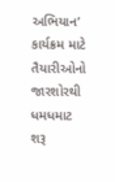અભિયાન’ કાર્યક્રમ માટે તૈયારીઓનો જારશોરથી ધમધમાટ શરૂ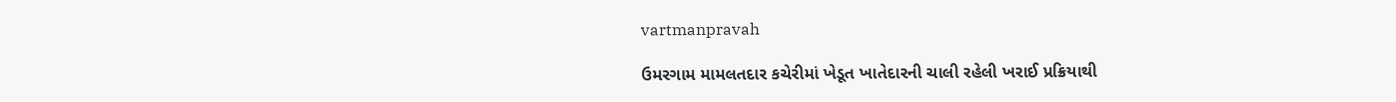vartmanpravah

ઉમરગામ મામલતદાર કચેરીમાં ખેડૂત ખાતેદારની ચાલી રહેલી ખરાઈ પ્રક્રિયાથી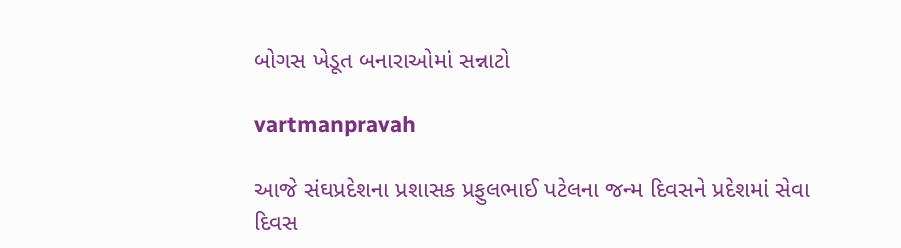બોગસ ખેડૂત બનારાઓમાં સન્નાટો

vartmanpravah

આજે સંઘપ્રદેશના પ્રશાસક પ્રફુલભાઈ પટેલના જન્‍મ દિવસને પ્રદેશમાં સેવા દિવસ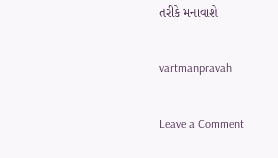તરીકે મનાવાશે

vartmanpravah

Leave a Comment